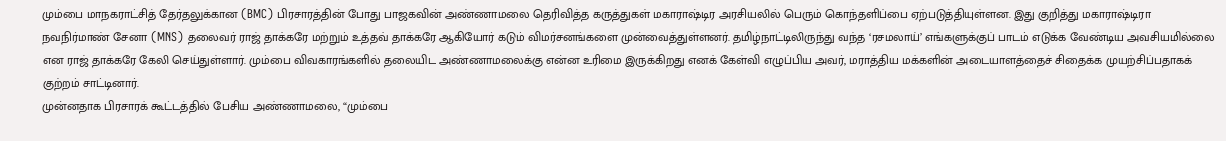மும்பை மாநகராட்சித் தேர்தலுக்கான (BMC) பிரசாரத்தின் போது பாஜகவின் அண்ணாமலை தெரிவித்த கருத்துகள் மகாராஷ்டிர அரசியலில் பெரும் கொந்தளிப்பை ஏற்படுத்தியுள்ளன. இது குறித்து மகாராஷ்டிரா நவநிர்மாண் சேனா (MNS) தலைவர் ராஜ் தாக்கரே மற்றும் உத்தவ் தாக்கரே ஆகியோர் கடும் விமர்சனங்களை முன்வைத்துள்ளனர். தமிழ்நாட்டிலிருந்து வந்த ‘ரசமலாய்’ எங்களுக்குப் பாடம் எடுக்க வேண்டிய அவசியமில்லை என ராஜ் தாக்கரே கேலி செய்துள்ளார். மும்பை விவகாரங்களில் தலையிட அண்ணாமலைக்கு என்ன உரிமை இருக்கிறது எனக் கேள்வி எழுப்பிய அவர், மராத்திய மக்களின் அடையாளத்தைச் சிதைக்க முயற்சிப்பதாகக் குற்றம் சாட்டினார்.
முன்னதாக பிரசாரக் கூட்டத்தில் பேசிய அண்ணாமலை, “மும்பை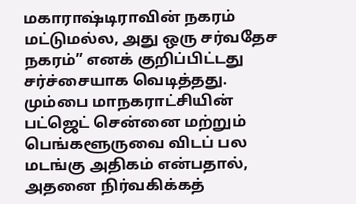மகாராஷ்டிராவின் நகரம் மட்டுமல்ல, அது ஒரு சர்வதேச நகரம்” எனக் குறிப்பிட்டது சர்ச்சையாக வெடித்தது. மும்பை மாநகராட்சியின் பட்ஜெட் சென்னை மற்றும் பெங்களூருவை விடப் பல மடங்கு அதிகம் என்பதால், அதனை நிர்வகிக்கத்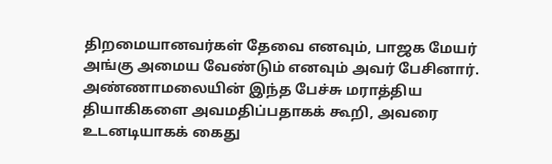திறமையானவர்கள் தேவை எனவும், பாஜக மேயர் அங்கு அமைய வேண்டும் எனவும் அவர் பேசினார். அண்ணாமலையின் இந்த பேச்சு மராத்திய தியாகிகளை அவமதிப்பதாகக் கூறி, அவரை உடனடியாகக் கைது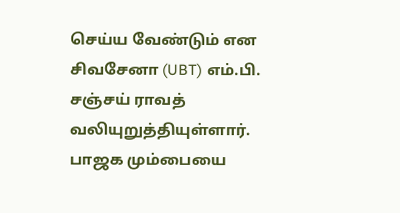செய்ய வேண்டும் என சிவசேனா (UBT) எம்.பி. சஞ்சய் ராவத் வலியுறுத்தியுள்ளார். பாஜக மும்பையை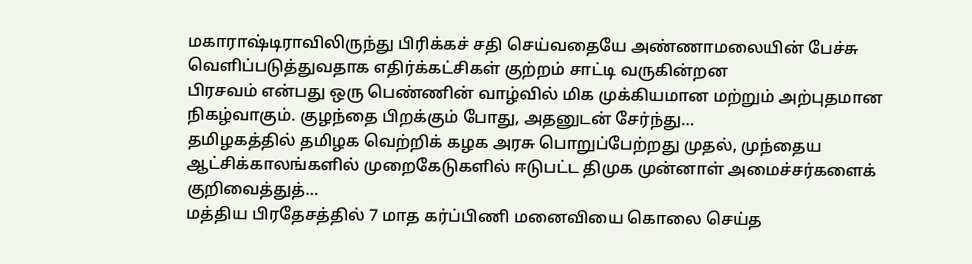மகாராஷ்டிராவிலிருந்து பிரிக்கச் சதி செய்வதையே அண்ணாமலையின் பேச்சு வெளிப்படுத்துவதாக எதிர்க்கட்சிகள் குற்றம் சாட்டி வருகின்றன
பிரசவம் என்பது ஒரு பெண்ணின் வாழ்வில் மிக முக்கியமான மற்றும் அற்புதமான நிகழ்வாகும். குழந்தை பிறக்கும் போது, அதனுடன் சேர்ந்து…
தமிழகத்தில் தமிழக வெற்றிக் கழக அரசு பொறுப்பேற்றது முதல், முந்தைய ஆட்சிக்காலங்களில் முறைகேடுகளில் ஈடுபட்ட திமுக முன்னாள் அமைச்சர்களைக் குறிவைத்துத்…
மத்திய பிரதேசத்தில் 7 மாத கர்ப்பிணி மனைவியை கொலை செய்த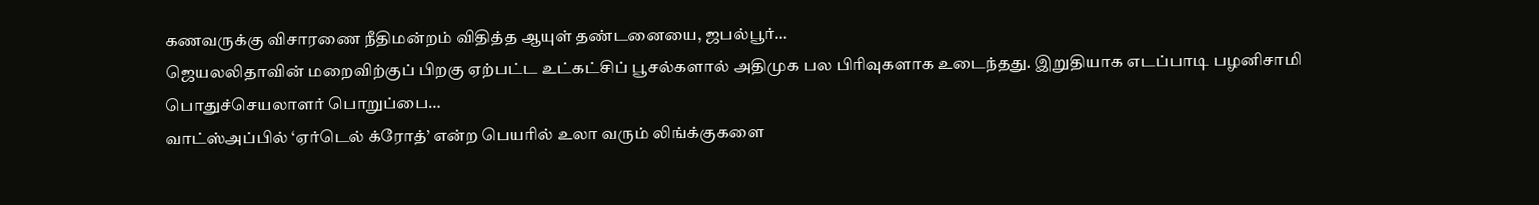கணவருக்கு விசாரணை நீதிமன்றம் விதித்த ஆயுள் தண்டனையை, ஜபல்பூர்…
ஜெயலலிதாவின் மறைவிற்குப் பிறகு ஏற்பட்ட உட்கட்சிப் பூசல்களால் அதிமுக பல பிரிவுகளாக உடைந்தது. இறுதியாக எடப்பாடி பழனிசாமி பொதுச்செயலாளர் பொறுப்பை…
வாட்ஸ்அப்பில் ‘ஏர்டெல் க்ரோத்’ என்ற பெயரில் உலா வரும் லிங்க்குகளை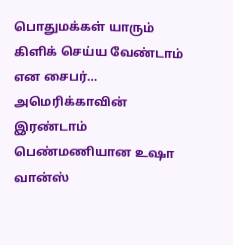பொதுமக்கள் யாரும் கிளிக் செய்ய வேண்டாம் என சைபர்…
அமெரிக்காவின் இரண்டாம் பெண்மணியான உஷா வான்ஸ்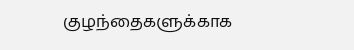குழந்தைகளுக்காக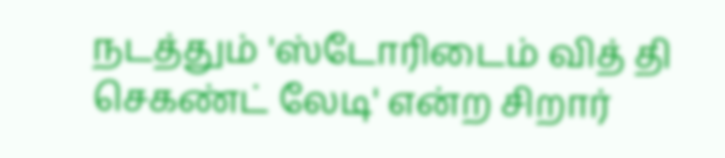நடத்தும் 'ஸ்டோரிடைம் வித் தி செகண்ட் லேடி' என்ற சிறார்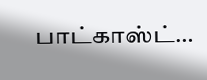பாட்காஸ்ட்…